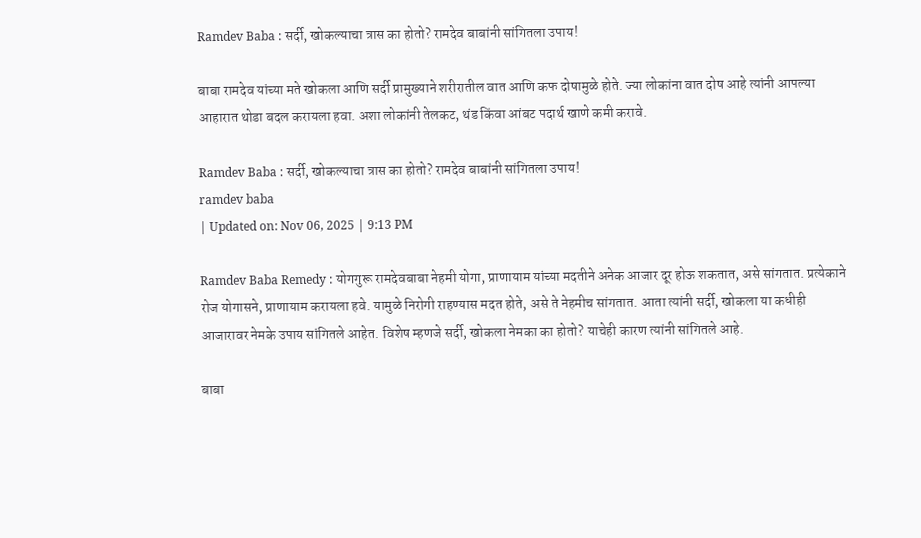Ramdev Baba : सर्दी, खोकल्याचा त्रास का होतो? रामदेव बाबांनी सांगितला उपाय!

बाबा रामदेव यांच्या मते खोकला आणि सर्दी प्रामुख्याने शरीरातील वात आणि कफ दोषामुळे होते. ज्या लोकांना वात दोष आहे त्यांनी आपल्या आहारात थोडा बदल करायला हवा. अशा लोकांनी तेलकट, थंड किंवा आंबट पदार्थ खाणे कमी करावे.

Ramdev Baba : सर्दी, खोकल्याचा त्रास का होतो? रामदेव बाबांनी सांगितला उपाय!
ramdev baba
| Updated on: Nov 06, 2025 | 9:13 PM

Ramdev Baba Remedy : योगगुरू रामदेवबाबा नेहमी योगा, प्राणायाम यांच्या मदतीने अनेक आजार दूर होऊ शकतात, असे सांगतात. प्रत्येकाने रोज योगासने, प्राणायाम करायला हवे. यामुळे निरोगी राहण्यास मदत होते, असे ते नेहमीच सांगतात. आता त्यांनी सर्दी, खोकला या कधीही आजारावर नेमके उपाय सांगितले आहेत. विशेष म्हणजे सर्दी, खोकला नेमका का होतो? याचेही कारण त्यांनी सांगितले आहे.

बाबा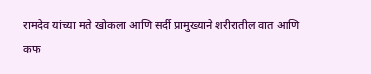रामदेव यांच्या मते खोकला आणि सर्दी प्रामुख्याने शरीरातील वात आणि कफ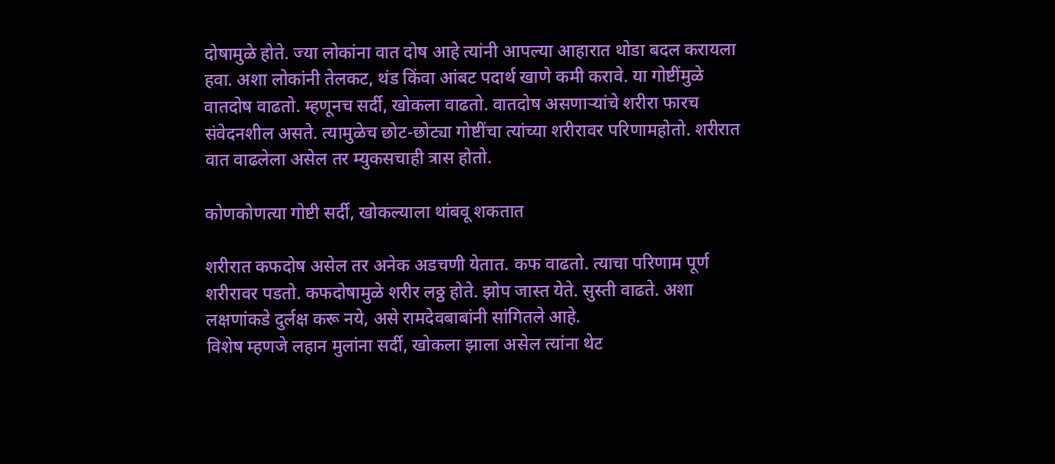दोषामुळे होते. ज्या लोकांना वात दोष आहे त्यांनी आपल्या आहारात थोडा बदल करायला हवा. अशा लोकांनी तेलकट, थंड किंवा आंबट पदार्थ खाणे कमी करावे. या गोष्टींमुळे वातदोष वाढतो. म्हणूनच सर्दी, खोकला वाढतो. वातदोष असणाऱ्यांचे शरीरा फारच संवेदनशील असते. त्यामुळेच छोट-छोट्या गोष्टींचा त्यांच्या शरीरावर परिणामहोतो. शरीरात वात वाढलेला असेल तर म्युकसचाही त्रास होतो.

कोणकोणत्या गोष्टी सर्दी, खोकल्याला थांबवू शकतात

शरीरात कफदोष असेल तर अनेक अडचणी येतात. कफ वाढतो. त्याचा परिणाम पूर्ण शरीरावर पडतो. कफदोषामुळे शरीर लठ्ठ होते. झोप जास्त येते. सुस्ती वाढते. अशा लक्षणांकडे दुर्लक्ष करू नये, असे रामदेवबाबांनी सांगितले आहे.
विशेष म्हणजे लहान मुलांना सर्दी, खोकला झाला असेल त्यांना थेट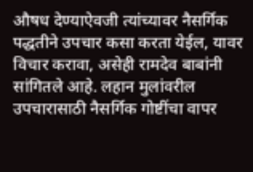औषध देण्याऐवजी त्यांच्यावर नैसर्गिक पद्धतीने उपचार कसा करता येईल, यावर विचार करावा, असेही रामदेव बाबांनी सांगितले आहे. लहान मुलांवरील उपचारासाठी नैसर्गिक गोष्टींचा वापर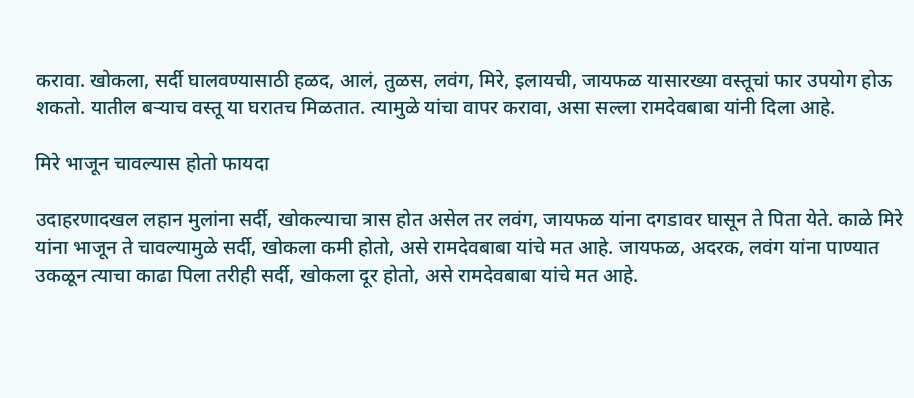करावा. खोकला, सर्दी घालवण्यासाठी हळद, आलं, तुळस, लवंग, मिरे, इलायची, जायफळ यासारख्या वस्तूचां फार उपयोग होऊ शकतो. यातील बऱ्याच वस्तू या घरातच मिळतात. त्यामुळे यांचा वापर करावा, असा सल्ला रामदेवबाबा यांनी दिला आहे.

मिरे भाजून चावल्यास होतो फायदा

उदाहरणादखल लहान मुलांना सर्दी, खोकल्याचा त्रास होत असेल तर लवंग, जायफळ यांना दगडावर घासून ते पिता येते. काळे मिरे यांना भाजून ते चावल्यामुळे सर्दी, खोकला कमी होतो, असे रामदेवबाबा यांचे मत आहे. जायफळ, अदरक, लवंग यांना पाण्यात उकळून त्याचा काढा पिला तरीही सर्दी, खोकला दूर होतो, असे रामदेवबाबा यांचे मत आहे.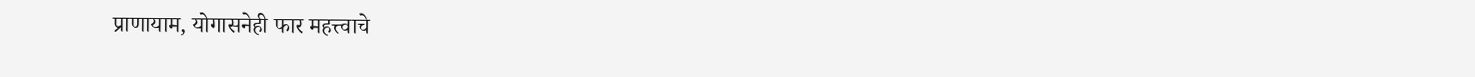प्राणायाम, योगासनेही फार महत्त्वाचे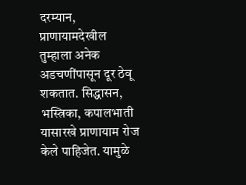दरम्यान, प्राणायामदेखील तुम्हाला अनेक अडचणींपासून दूर ठेवू शकतात. सिद्धासन, भस्त्रिका, कपालभाती यासारखे प्राणायाम रोज केले पाहिजेत. यामुळे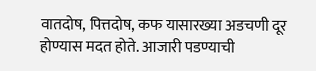वातदोष, पित्तदोष, कफ यासारख्या अडचणी दूर होण्यास मदत होते. आजारी पडण्याची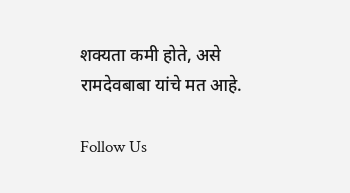शक्यता कमी होते, असे रामदेवबाबा यांचे मत आहे.

Follow Us